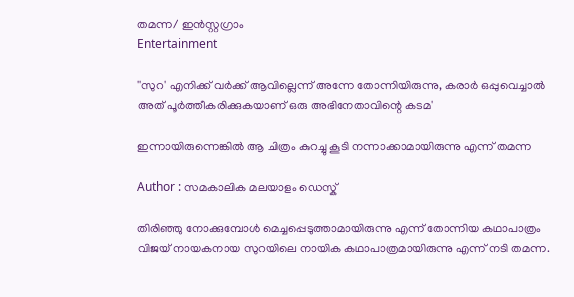തമന്ന/ ഇൻസ്റ്റഗ്രാം
Entertainment

''സുറ' എനിക്ക് വർക്ക് ആവില്ലെന്ന് അന്നേ തോന്നിയിരുന്നു, കരാർ ഒപ്പുവെച്ചാൽ അത് പൂർത്തീകരിക്കുകയാണ് ഒരു അഭിനേതാവിന്റെ കടമ'

ഇന്നായിരുന്നെങ്കിൽ ആ ചിത്രം കുറച്ചു കൂടി നന്നാക്കാമായിരുന്നു എന്ന് തമന്ന

Author : സമകാലിക മലയാളം ഡെസ്ക്

തിരിഞ്ഞു നോക്കുമ്പോൾ മെച്ചപ്പെടുത്താമായിരുന്നു എന്ന് തോന്നിയ കഥാപാത്രം വിജയ്‌ നായകനായ സുറയിലെ നായിക കഥാപാത്രമായിരുന്നു എന്ന് നടി തമന്ന.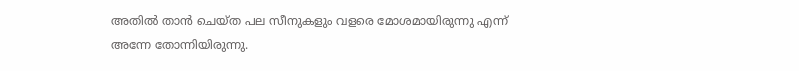അതിൽ താൻ ചെയ്‌ത പല സീനുകളും വളരെ മോശമായിരുന്നു എന്ന് അന്നേ തോന്നിയിരുന്നു.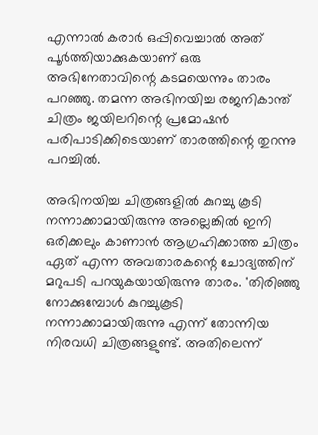എന്നാൽ കരാർ ഒപ്പിവെച്ചാൽ അത് പൂർത്തിയാക്കുകയാണ് ഒരു അഭിനേതാവിന്റെ കടമയെന്നും താരം പറഞ്ഞു. തമന്ന അഭിനയിച്ച രജനികാന്ത് ചിത്രം ജയിലറിന്റെ പ്രമോഷൻ പരിപാടിക്കിടെയാണ് താരത്തിന്റെ തുറന്നു പറച്ചിൽ.

അഭിനയിച്ച ചിത്രങ്ങളിൽ കുറച്ചു കൂടി നന്നാക്കാമായിരുന്നു അല്ലെങ്കിൽ ഇനി ഒരിക്കലും കാണാൻ ആഗ്രഹിക്കാത്ത ചിത്രം ഏത് എന്ന അവതാരകന്റെ ചോദ്യത്തിന് മറുപടി പറയുകയായിരുന്നു താരം. 'തിരിഞ്ഞു നോക്കുമ്പോൾ കുറച്ചുകൂടി നന്നാക്കാമായിരുന്നു എന്ന് തോന്നിയ നിരവധി ചിത്രങ്ങളുണ്ട്. അതിലെന്ന്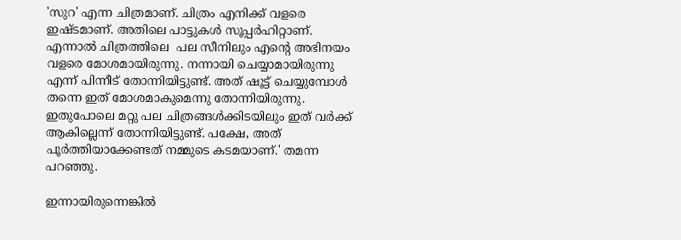'സുറ' എന്ന ചിത്രമാണ്. ചിത്രം എനിക്ക് വളരെ ഇഷ്‍ടമാണ്. അതിലെ പാട്ടുകൾ സൂപ്പർഹിറ്റാണ്. എന്നാൽ ചിത്രത്തിലെ  പല സീനിലും എന്റെ അഭിനയം വളരെ മോശമായിരുന്നു. നന്നായി ചെയ്യാമായിരുന്നു എന്ന് പിന്നീട് തോന്നിയിട്ടുണ്ട്. അത് ഷൂട്ട് ചെയ്യുമ്പോള്‍ തന്നെ ഇത് മോശമാകുമെന്നു തോന്നിയിരുന്നു. ഇതുപോലെ മറ്റു പല ചിത്രങ്ങൾക്കിടയിലും ഇത് വർക്ക് ആകില്ലെന്ന് തോന്നിയിട്ടുണ്ട്. പക്ഷേ, അത് പൂർത്തിയാക്കേണ്ടത് നമ്മുടെ കടമയാണ്.' തമന്ന പറഞ്ഞു.

ഇന്നായിരുന്നെങ്കിൽ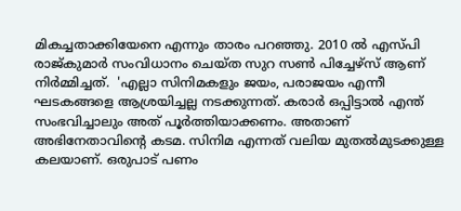മികച്ചതാക്കിയേനെ എന്നും താരം പറഞ്ഞു. 2010 ൽ എസ്‌പി രാജ്‌കുമാർ സംവിധാനം ചെയ്ത സുറ സൺ പിച്ചേഴ്‌സ് ആണ് നിർമ്മിച്ചത്.  'എല്ലാ സിനിമകളും ജയം, പരാജയം എന്നീ ഘടകങ്ങളെ ആശ്രയിച്ചല്ല നടക്കുന്നത്. കരാര്‍ ഒപ്പിട്ടാല്‍ എന്ത് സംഭവിച്ചാലും അത് പൂര്‍ത്തിയാക്കണം. അതാണ് അഭിനേതാവിന്റെ കടമ. സിനിമ എന്നത് വലിയ മുതല്‍മുടക്കുള്ള കലയാണ്. ഒരുപാട് പണം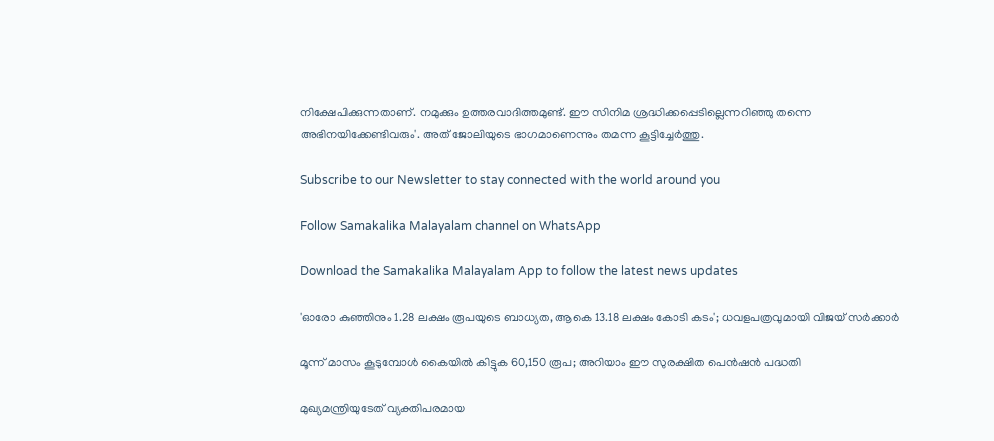നിക്ഷേപിക്കുന്നതാണ്. നമുക്കും ഉത്തരവാദിത്തമുണ്ട്. ഈ സിനിമ ശ്രദ്ധിക്കപ്പെടില്ലെന്നറിഞ്ഞു തന്നെ അഭിനയിക്കേണ്ടിവരും'. അത് ജോലിയുടെ ഭാഗമാണെന്നും തമന്ന കൂട്ടിച്ചേർത്തു.

Subscribe to our Newsletter to stay connected with the world around you

Follow Samakalika Malayalam channel on WhatsApp

Download the Samakalika Malayalam App to follow the latest news updates

'ഓരോ കുഞ്ഞിനും 1.28 ലക്ഷം രൂപയുടെ ബാധ്യത, ആകെ 13.18 ലക്ഷം കോടി കടം'; ധവളപത്രവുമായി വിജയ്‌ സർക്കാർ

മൂന്ന് മാസം കൂടുമ്പോള്‍ കൈയില്‍ കിട്ടുക 60,150 രൂപ; അറിയാം ഈ സുരക്ഷിത പെന്‍ഷന്‍ പദ്ധതി

മുഖ്യമന്ത്രിയുടേത് വ്യക്തിപരമായ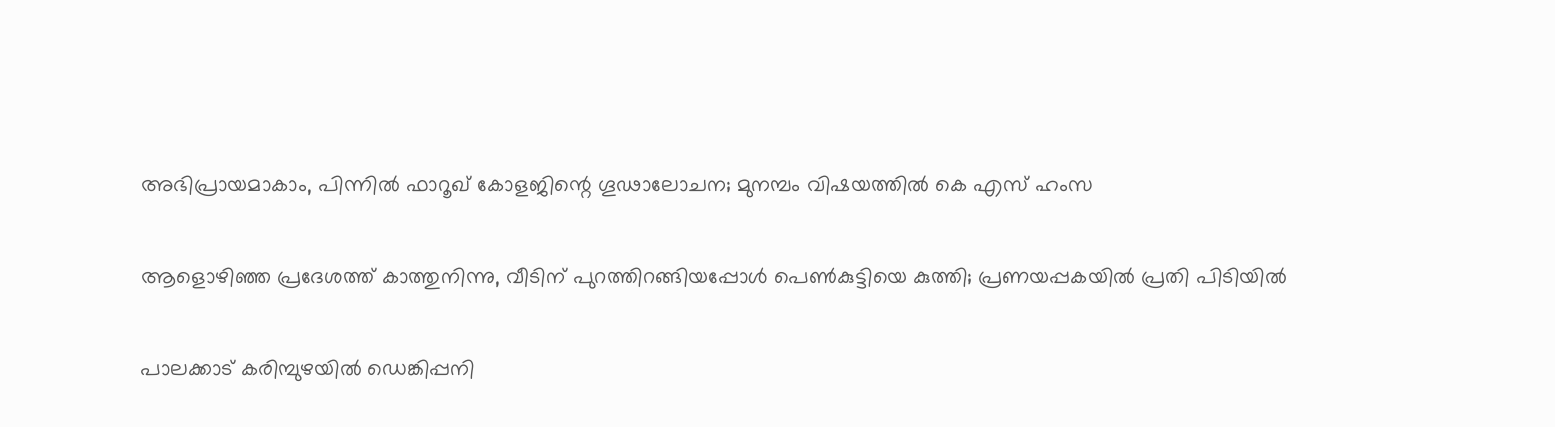അഭിപ്രായമാകാം, പിന്നിൽ ഫാറൂഖ് കോളജിന്റെ ഗൂഢാലോചന; മുനമ്പം വിഷയത്തിൽ കെ എസ് ഹംസ

ആളൊഴിഞ്ഞ പ്രദേശത്ത് കാത്തുനിന്നു, വീടിന് പുറത്തിറങ്ങിയപ്പോള്‍ പെണ്‍കുട്ടിയെ കുത്തി; പ്രണയപ്പകയില്‍ പ്രതി പിടിയില്‍

പാലക്കാട് കരിമ്പുഴയിൽ ഡെങ്കിപ്പനി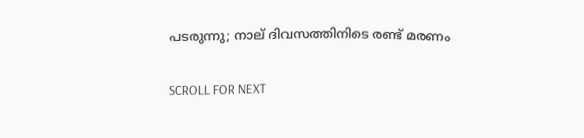പടരുന്നു; നാല് ദിവസത്തിനിടെ രണ്ട് മരണം

SCROLL FOR NEXT